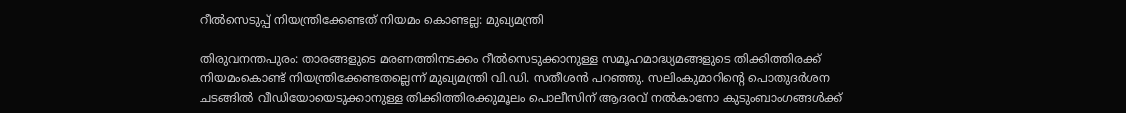റീൽസെടുപ്പ് നിയന്ത്രിക്കേണ്ടത് നിയമം കൊണ്ടല്ല: മുഖ്യമന്ത്രി

തിരുവനന്തപുരം: താരങ്ങളുടെ മരണത്തിനടക്കം റീൽസെടുക്കാനുള്ള സമൂഹമാദ്ധ്യമങ്ങളുടെ തിക്കിത്തിരക്ക് നിയമംകൊണ്ട് നിയന്ത്രിക്കേണ്ടതല്ലെന്ന് മുഖ്യമന്ത്രി വി.ഡി. സതീശൻ പറഞ്ഞു. സലിംകുമാറിന്റെ പൊതുദർശന ചടങ്ങിൽ വീഡിയോയെടുക്കാനുള്ള തിക്കിത്തിരക്കുമൂലം പൊലീസിന് ആദരവ് നൽകാനോ കുടുംബാംഗങ്ങൾക്ക്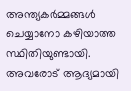അന്ത്യകർമ്മങ്ങൾ ചെയ്യാനോ കഴിയാത്ത സ്ഥിതിയുണ്ടായി. അവരോട് ആദ്യമായി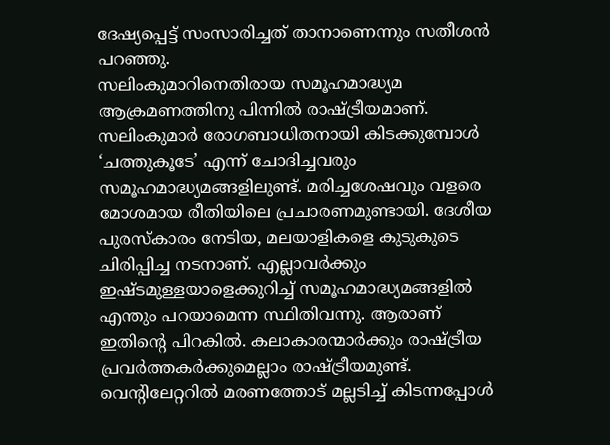ദേഷ്യപ്പെട്ട് സംസാരിച്ചത് താനാണെന്നും സതീശൻ പറഞ്ഞു.
സലിംകുമാറിനെതിരായ സമൂഹമാദ്ധ്യമ ആക്രമണത്തിനു പിന്നിൽ രാഷ്ട്രീയമാണ്. സലിംകുമാർ രോഗബാധിതനായി കിടക്കുമ്പോൾ ‘ചത്തുകൂടേ’ എന്ന് ചോദിച്ചവരും സമൂഹമാദ്ധ്യമങ്ങളിലുണ്ട്. മരിച്ചശേഷവും വളരെ മോശമായ രീതിയിലെ പ്രചാരണമുണ്ടായി. ദേശീയ പുരസ്കാരം നേടിയ, മലയാളികളെ കുടുകുടെ ചിരിപ്പിച്ച നടനാണ്. എല്ലാവർക്കും ഇഷ്ടമുള്ളയാളെക്കുറിച്ച് സമൂഹമാദ്ധ്യമങ്ങളിൽ എന്തും പറയാമെന്ന സ്ഥിതിവന്നു. ആരാണ് ഇതിന്റെ പിറകിൽ. കലാകാരന്മാർക്കും രാഷ്ട്രീയ പ്രവർത്തകർക്കുമെല്ലാം രാഷ്ട്രീയമുണ്ട്. വെന്റിലേറ്ററിൽ മരണത്തോട് മല്ലടിച്ച് കിടന്നപ്പോൾ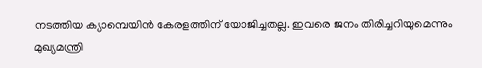നടത്തിയ ക്യാമ്പെയിൻ കേരളത്തിന് യോജിച്ചതല്ല. ഇവരെ ജനം തിരിച്ചറിയുമെന്നും മുഖ്യമന്ത്രി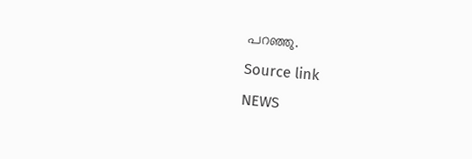പറഞ്ഞു.
Source link
NEWS